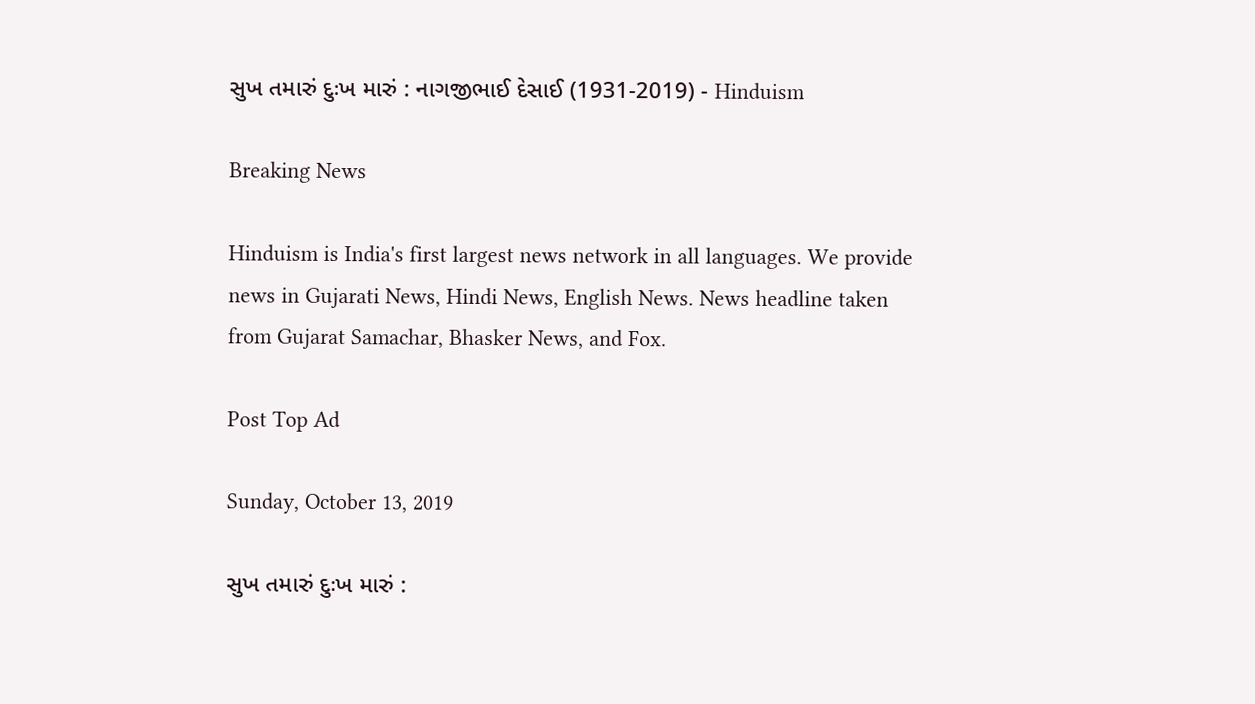સુખ તમારું દુઃખ મારું : નાગજીભાઈ દેસાઈ (1931-2019) - Hinduism

Breaking News

Hinduism is India's first largest news network in all languages. We provide news in Gujarati News, Hindi News, English News. News headline taken from Gujarat Samachar, Bhasker News, and Fox.

Post Top Ad

Sunday, October 13, 2019

સુખ તમારું દુઃખ મારું :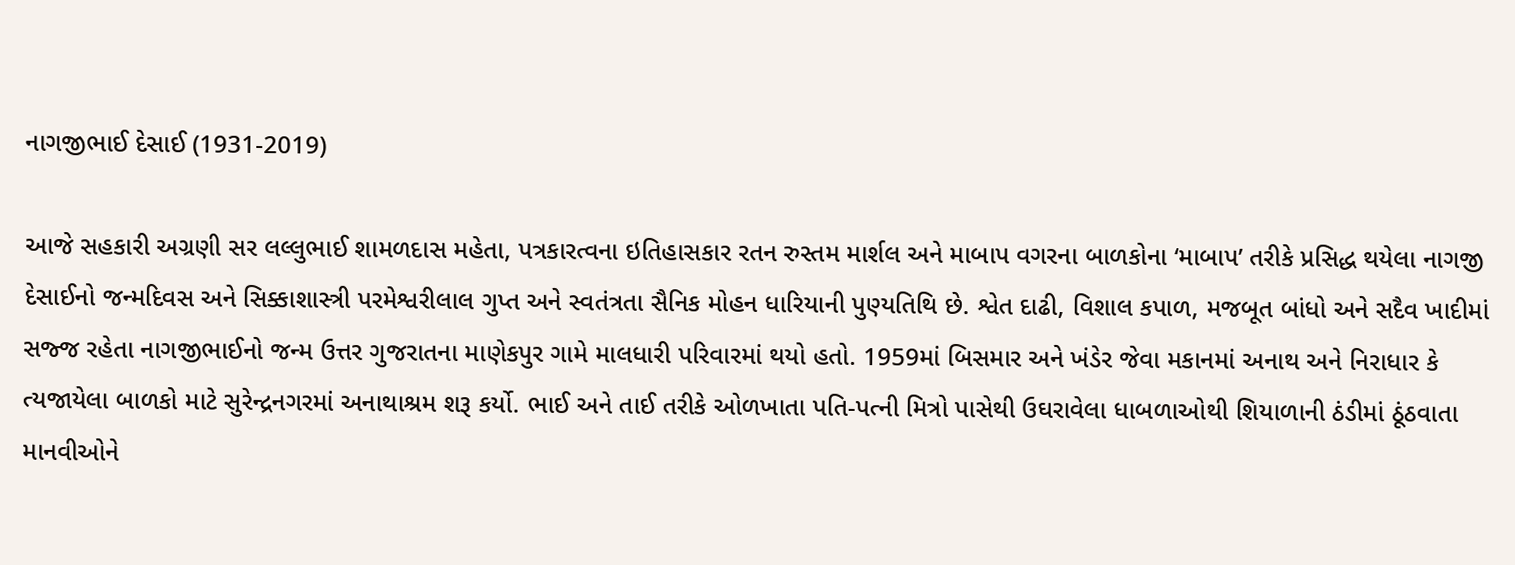નાગજીભાઈ દેસાઈ (1931-2019)

આજે સહકારી અગ્રણી સર લલ્લુભાઈ શામળદાસ મહેતા, પત્રકારત્વના ઇતિહાસકાર રતન રુસ્તમ માર્શલ અને માબાપ વગરના બાળકોના ‘માબાપ’ તરીકે પ્રસિદ્ધ થયેલા નાગજી દેસાઈનો જન્મદિવસ અને સિક્કાશાસ્ત્રી પરમેશ્વરીલાલ ગુપ્ત અને સ્વતંત્રતા સૈનિક મોહન ધારિયાની પુણ્યતિથિ છે. શ્વેત દાઢી, વિશાલ કપાળ, મજબૂત બાંધો અને સદૈવ ખાદીમાં સજ્જ રહેતા નાગજીભાઈનો જન્મ ઉત્તર ગુજરાતના માણેકપુર ગામે માલધારી પરિવારમાં થયો હતો. 1959માં બિસમાર અને ખંડેર જેવા મકાનમાં અનાથ અને નિરાધાર કે ત્યજાયેલા બાળકો માટે સુરેન્દ્રનગરમાં અનાથાશ્રમ શરૂ કર્યો. ભાઈ અને તાઈ તરીકે ઓળખાતા પતિ-પત્ની મિત્રો પાસેથી ઉઘરાવેલા ધાબળાઓથી શિયાળાની ઠંડીમાં ઠૂંઠવાતા માનવીઓને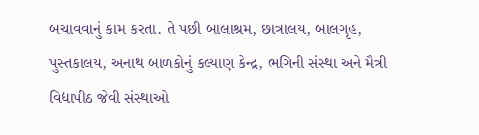બચાવવાનું કામ કરતા. તે પછી બાલાશ્રમ, છાત્રાલય, બાલગૃહ, પુસ્તકાલય, અનાથ બાળકોનું કલ્યાણ કેન્દ્ર, ભગિની સંસ્થા અને મૈત્રી વિદ્યાપીઠ જેવી સંસ્થાઓ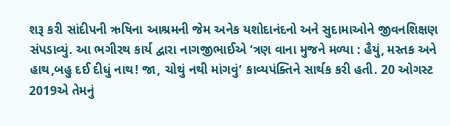શરૂ કરી સાંદીપની ઋષિના આશ્રમની જેમ અનેક યશોદાનંદનો અને સુદામાઓને જીવનશિક્ષણ સંપડાવ્યું. આ ભગીરથ કાર્ય દ્વારા નાગજીભાઈએ ‘ત્રણ વાના મુજને મળ્યા : હૈયું, મસ્તક અને હાથ,બહુ દઈ દીધું નાથ! જા, ચોથું નથી માંગવું’ કાવ્યપંક્તિને સાર્થક કરી હતી. 20 ઓગસ્ટ 2019એ તેમનું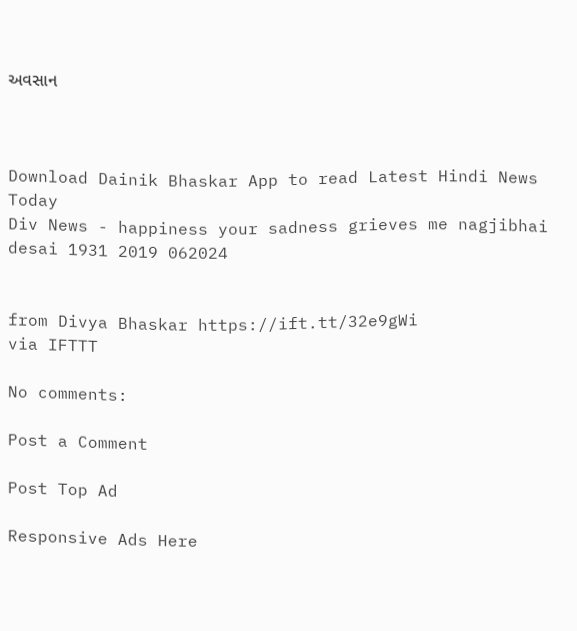અવસાન



Download Dainik Bhaskar App to read Latest Hindi News Today
Div News - happiness your sadness grieves me nagjibhai desai 1931 2019 062024


from Divya Bhaskar https://ift.tt/32e9gWi
via IFTTT

No comments:

Post a Comment

Post Top Ad

Responsive Ads Here